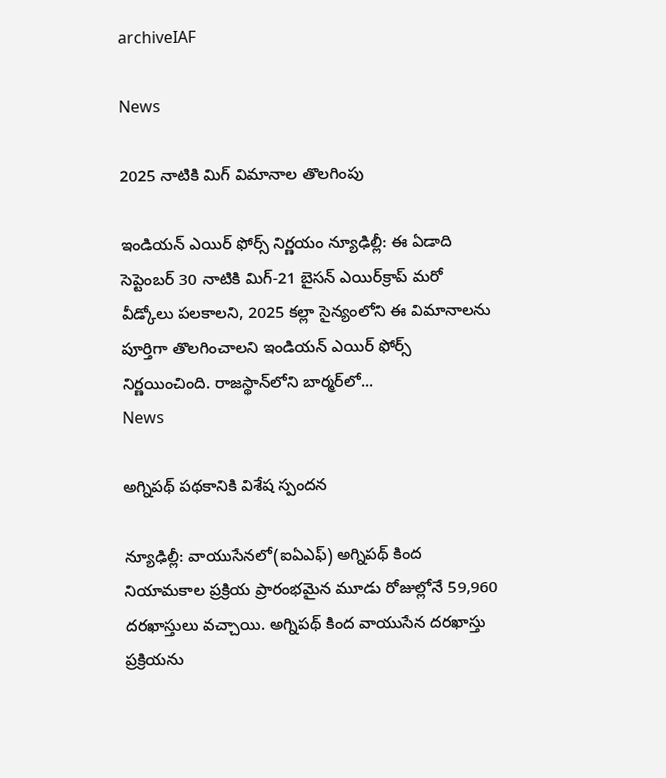archiveIAF

News

2025 నాటికి మిగ్ విమానాల తొలగింపు

ఇండియన్ ఎయిర్ ఫోర్స్ నిర్ణ‌యం న్యూఢిల్లీ: ఈ ఏడాది సెప్టెంబర్ 30 నాటికి మిగ్-21 బైసన్ ఎయిర్‌క్రాప్ మరో వీడ్కోలు పలకాలని, 2025 కల్లా సైన్యంలోని ఈ విమానాలను పూర్తిగా తొలగించాలని ఇండియన్ ఎయిర్ ఫోర్స్ నిర్ణయించింది. రాజస్థాన్‌లోని బార్మర్‌లో...
News

అగ్నిప‌థ్ ప‌థ‌కానికి విశేష స్పందన

న్యూఢిల్లీ: వాయుసేనలో(ఐఏఎఫ్) అగ్నిపథ్‌ కింద నియామకాల ప్రక్రియ ప్రారంభమైన మూడు రోజుల్లోనే 59,960 దరఖాస్తులు వచ్చాయి. అగ్నిపథ్ కింద వాయుసేన దరఖాస్తు ప్రక్రియను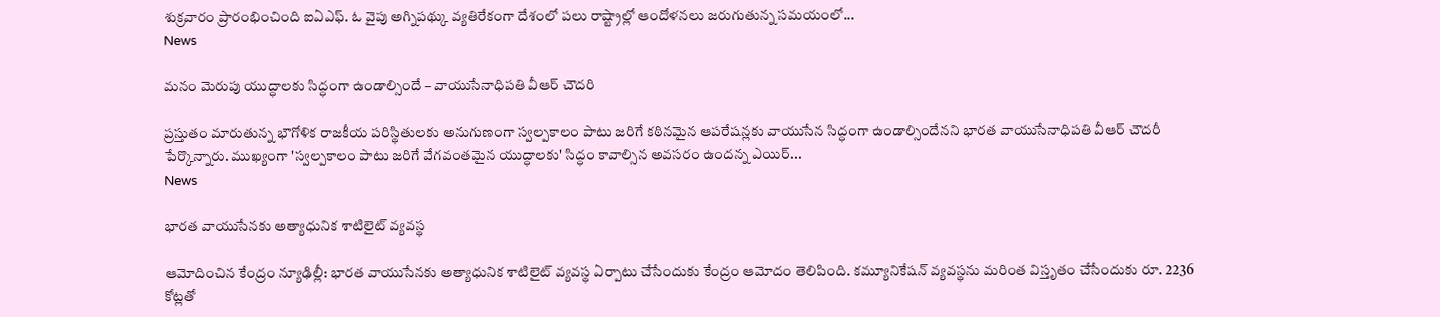శుక్రవారం ప్రారంభించింది ఐఏఎఫ్. ఓ వైపు అగ్నిపథ్కు వ్యతిరేకంగా దేశంలో పలు రాష్ట్రాల్లో ఆందోళనలు జరుగుతున్న సమయంలో...
News

మనం మెరుపు యుద్ధాలకు సిద్ధంగా ఉండాల్సిందే – వాయుసేనాధిపతి వీఆర్‌ చౌదరి

ప్రస్తుతం మారుతున్న భౌగోళిక రాజకీయ పరిస్థితులకు అనుగుణంగా స్వల్పకాలం పాటు జరిగే కఠినమైన ఆపరేషన్లకు వాయుసేన సిద్ధంగా ఉండాల్సిందేనని భారత వాయుసేనాధిపతి వీఆర్‌ చౌదరీ పేర్కొన్నారు. ముఖ్యంగా 'స్వల్పకాలం పాటు జరిగే వేగవంతమైన యుద్ధాలకు' సిద్ధం కావాల్సిన అవసరం ఉందన్న ఎయిర్‌...
News

భారత వాయుసేనకు అత్యాధునిక శాటిలైట్ వ్యవస్థ

ఆమోదించిన కేంద్రం న్యూఢిల్లీ: భారత వాయుసేనకు అత్యాధునిక శాటిలైట్ వ్యవస్థ ఏర్పాటు చేసేందుకు కేంద్రం ఆమోదం తెలిపింది. కమ్యూనికేషన్‌ వ్యవస్థను మరింత విస్తృతం చేసేందుకు రూ. 2236 కోట్లతో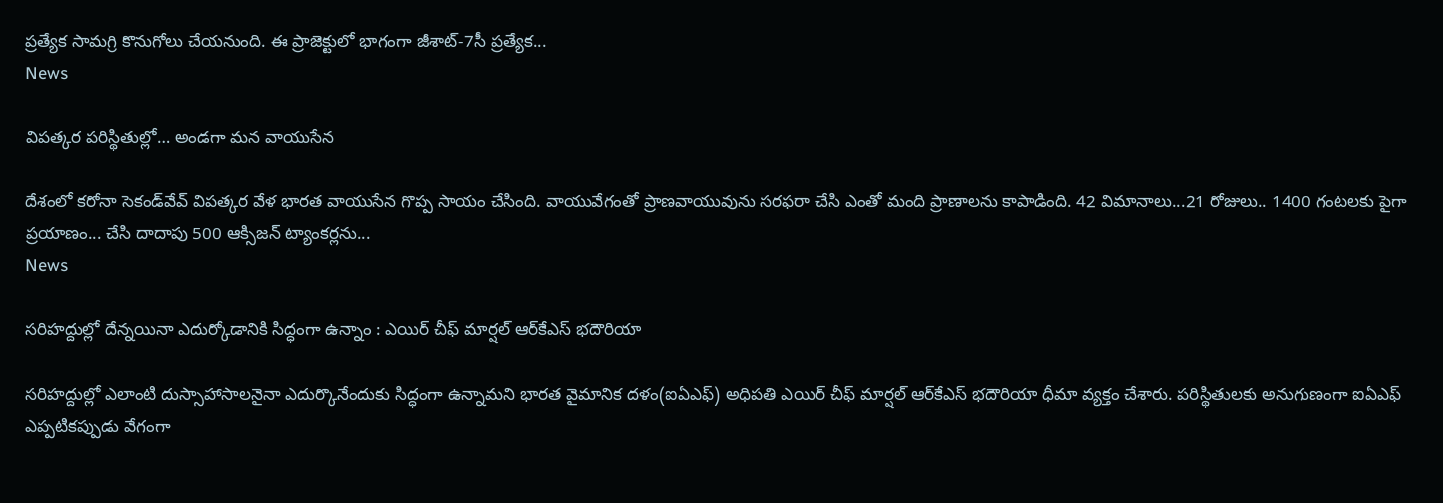ప్రత్యేక సామగ్రి కొనుగోలు చేయనుంది. ఈ ప్రాజెక్టులో భాగంగా జీశాట్‌-7సీ ప్రత్యేక...
News

విపత్కర పరిస్థితుల్లో… అండగా మన వాయుసేన

దేశంలో కరోనా సెకండ్‌వేవ్‌ విపత్కర వేళ భారత వాయుసేన గొప్ప సాయం చేసింది. వాయువేగంతో ప్రాణవాయువును సరఫరా చేసి ఎంతో మంది ప్రాణాలను కాపాడింది. 42 విమానాలు...21 రోజులు.. 1400 గంటలకు పైగా ప్రయాణం... చేసి దాదాపు 500 ఆక్సిజన్‌ ట్యాంకర్లను...
News

సరిహద్దుల్లో దేన్నయినా ఎదుర్కోడానికి సిద్ధంగా ఉన్నాం : ఎయిర్‌ చీఫ్‌ మార్షల్‌ ఆర్‌కేఎస్‌ భదౌరియా

సరిహద్దుల్లో ఎలాంటి దుస్సాహాసాలనైనా ఎదుర్కొనేందుకు సిద్ధంగా ఉన్నామని భారత వైమానిక దళం(ఐఏఎఫ్‌) అధిపతి ఎయిర్‌ చీఫ్‌ మార్షల్‌ ఆర్‌కేఎస్‌ భదౌరియా ధీమా వ్యక్తం చేశారు. పరిస్థితులకు అనుగుణంగా ఐఏఎఫ్‌ ఎప్పటికప్పుడు వేగంగా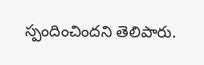స్పందించిందని తెలిపారు.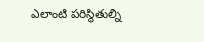ఎలాంటి పరిస్థితుల్ని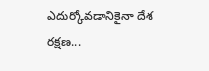ఎదుర్కోవడానికైనా దేశ రక్షణ...